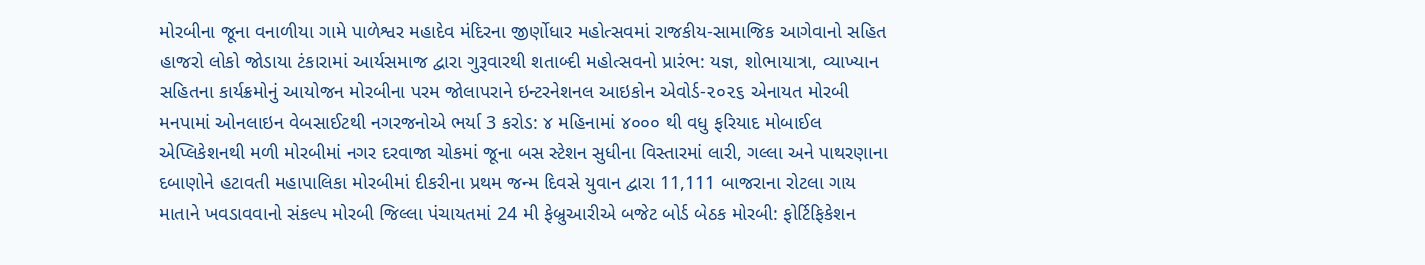મોરબીના જૂના વનાળીયા ગામે પાળેશ્વર મહાદેવ મંદિરના જીર્ણોધાર મહોત્સવમાં રાજકીય-સામાજિક આગેવાનો સહિત હાજરો લોકો જોડાયા ટંકારામાં આર્યસમાજ દ્વારા ગુરૂવારથી શતાબ્દી મહોત્સવનો પ્રારંભ: યજ્ઞ, શોભાયાત્રા, વ્યાખ્યાન સહિતના કાર્યક્રમોનું આયોજન મોરબીના પરમ જોલાપરાને ઇન્ટરનેશનલ આઇકોન એવોર્ડ-૨૦૨૬ એનાયત મોરબી મનપામાં ઓનલાઇન વેબસાઈટથી નગરજનોએ ભર્યા 3 કરોડ: ૪ મહિનામાં ૪૦૦૦ થી વધુ ફરિયાદ મોબાઈલ એપ્લિકેશનથી મળી મોરબીમાં નગર દરવાજા ચોકમાં જૂના બસ સ્ટેશન સુધીના વિસ્તારમાં લારી, ગલ્લા અને પાથરણાના દબાણોને હટાવતી મહાપાલિકા મોરબીમાં દીકરીના પ્રથમ જન્મ દિવસે યુવાન દ્વારા 11,111 બાજરાના રોટલા ગાય માતાને ખવડાવવાનો સંકલ્પ મોરબી જિલ્લા પંચાયતમાં 24 મી ફેબ્રુઆરીએ બજેટ બોર્ડ બેઠક મોરબી: ફોર્ટિફિકેશન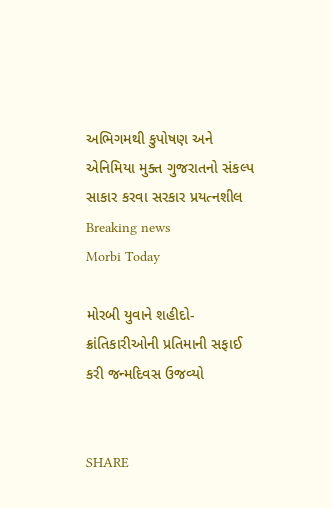અભિગમથી કુપોષણ અને એનિમિયા મુક્ત ગુજરાતનો સંકલ્પ સાકાર કરવા સરકાર પ્રયત્નશીલ
Breaking news
Morbi Today

મોરબી યુવાને શહીદો-ક્રાંતિકારીઓની પ્રતિમાની સફાઈ કરી જન્મદિવસ ઉજવ્યો


SHARE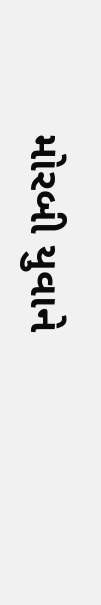મોરબી યુવાને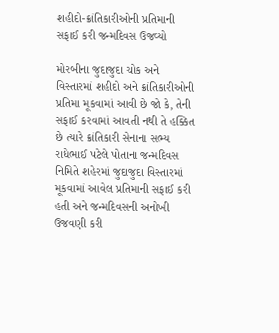શહીદો-ક્રાંતિકારીઓની પ્રતિમાની સફાઈ કરી જન્મદિવસ ઉજવ્યો

મોરબીના જુદાજુદા ચોક અને વિસ્તારમાં શહીદો અને ક્રાંતિકારીઓની પ્રતિમા મૂકવામાં આવી છે જો કે, તેની સફાઈ કરવામાં આવતી નથી તે હક્કિત છે ત્યારે ક્રાંતિકારી સેનાના સભ્ય રાધેભાઈ પટેલે પોતાના જન્મદિવસ નિમિતે શહેરમાં જુદાજુદા વિસ્તારમાં મૂકવામાં આવેલ પ્રતિમાની સફાઈ કરી હતી અને જન્મદિવસની અનોખી ઉજવણી કરી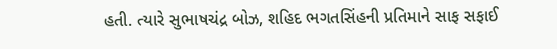હતી. ત્યારે સુભાષચંદ્ર બોઝ, શહિદ ભગતસિંહની પ્રતિમાને સાફ સફાઈ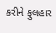કરીને ફુલહાર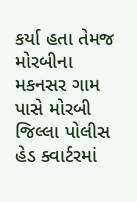કર્યા હતા તેમજ મોરબીના મકનસર ગામ પાસે મોરબી જિલ્લા પોલીસ હેડ ક્વાર્ટરમાં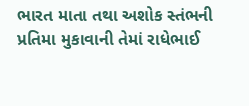ભારત માતા તથા અશોક સ્તંભની પ્રતિમા મુકાવાની તેમાં રાધેભાઈ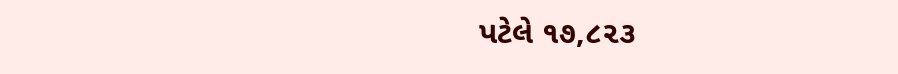પટેલે ૧૭,૮૨૩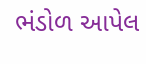ભંડોળ આપેલ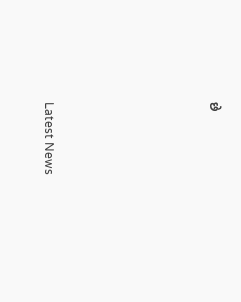છે






Latest News